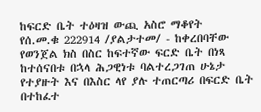ከፍርድ ቤት ተዕዛዝ ውጪ አስሮ ማቆየት
የሰ.መ.ቁ 222914 /ያልታተመ/ - ከቀረበባቸው የወንጀል ክስ በስር ከፍተኛው ፍርድ ቤት በነጻ ከተሰናበቱ በኋላ ሕጋዊነቱ ባልተረጋገጠ ሁኔታ የተያዙት እና በእስር ላየ ያሉ ተጠርጣሪ በፍርድ ቤት በተከፈተ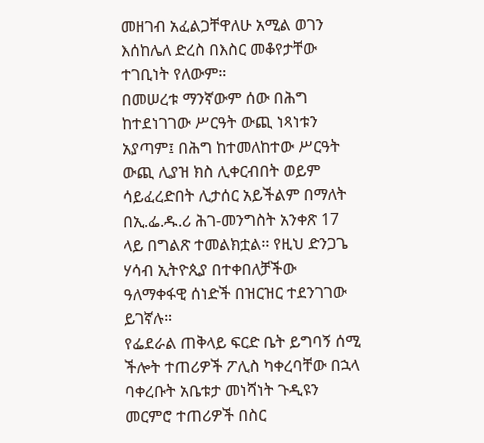መዘገብ አፈልጋቸዋለሁ አሚል ወገን እሰከሌለ ድረስ በእስር መቆየታቸው ተገቢነት የለውም።
በመሠረቱ ማንኛውም ሰው በሕግ ከተደነገገው ሥርዓት ውጪ ነጻነቱን አያጣም፤ በሕግ ከተመለከተው ሥርዓት ውጪ ሊያዝ ክስ ሊቀርብበት ወይም ሳይፈረድበት ሊታሰር አይችልም በማለት በኢ.ፌ.ዱ.ሪ ሕገ-መንግስት አንቀጽ 17 ላይ በግልጽ ተመልክቷል፡፡ የዚህ ድንጋጌ ሃሳብ ኢትዮጲያ በተቀበለቻችው ዓለማቀፋዊ ሰነድች በዝርዝር ተደንገገው ይገኛሉ።
የፌደራል ጠቅላይ ፍርድ ቤት ይግባኝ ሰሚ ችሎት ተጠሪዎች ፖሊስ ካቀረባቸው በኋላ ባቀረቡት አቤቱታ መነሻነት ጉዲዩን መርምሮ ተጠሪዎች በስር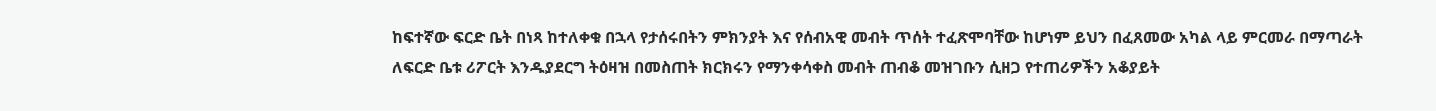ከፍተኛው ፍርድ ቤት በነጻ ከተለቀቁ በኋላ የታሰሩበትን ምክንያት እና የሰብአዊ መብት ጥሰት ተፈጽሞባቸው ከሆነም ይህን በፈጸመው አካል ላይ ምርመራ በማጣራት ለፍርድ ቤቱ ሪፖርት እንዱያደርግ ትዕዛዝ በመስጠት ክርክሩን የማንቀሳቀስ መብት ጠብቆ መዝገቡን ሲዘጋ የተጠሪዎችን አቆያይት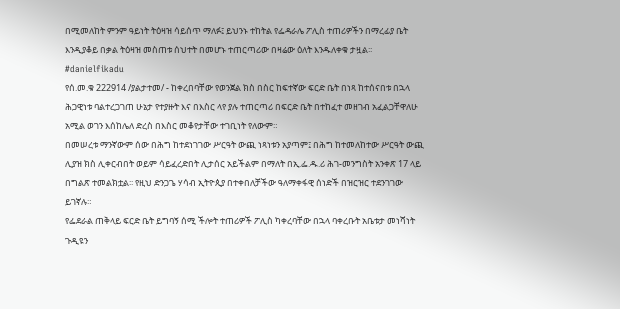በሚመለከት ምንም ዓይነት ትዕዛዝ ሳይሰጥ ማለፉ፤ ይህንኑ ተከትል የፌዳራሌ ፖሊስ ተጠሪዎችን በማረፊያ ቤት እንዲያቆይ በቃል ትዕዛዝ መስጠቱ ሰህተት በመሆኑ ተጠርጣሪው በዛሬው ዕለት እንዱለቀቁ ታዟል፡፡ #danielfikadu
የሰ.መ.ቁ 222914 /ያልታተመ/ - ከቀረበባቸው የወንጀል ክስ በስር ከፍተኛው ፍርድ ቤት በነጻ ከተሰናበቱ በኋላ ሕጋዊነቱ ባልተረጋገጠ ሁኔታ የተያዙት እና በእስር ላየ ያሉ ተጠርጣሪ በፍርድ ቤት በተከፈተ መዘገብ አፈልጋቸዋለሁ አሚል ወገን እሰከሌለ ድረስ በእስር መቆየታቸው ተገቢነት የለውም።
በመሠረቱ ማንኛውም ሰው በሕግ ከተደነገገው ሥርዓት ውጪ ነጻነቱን አያጣም፤ በሕግ ከተመለከተው ሥርዓት ውጪ ሊያዝ ክስ ሊቀርብበት ወይም ሳይፈረድበት ሊታሰር አይችልም በማለት በኢ.ፌ.ዱ.ሪ ሕገ-መንግስት አንቀጽ 17 ላይ በግልጽ ተመልክቷል፡፡ የዚህ ድንጋጌ ሃሳብ ኢትዮጲያ በተቀበለቻችው ዓለማቀፋዊ ሰነድች በዝርዝር ተደንገገው ይገኛሉ።
የፌደራል ጠቅላይ ፍርድ ቤት ይግባኝ ሰሚ ችሎት ተጠሪዎች ፖሊስ ካቀረባቸው በኋላ ባቀረቡት አቤቱታ መነሻነት ጉዲዩን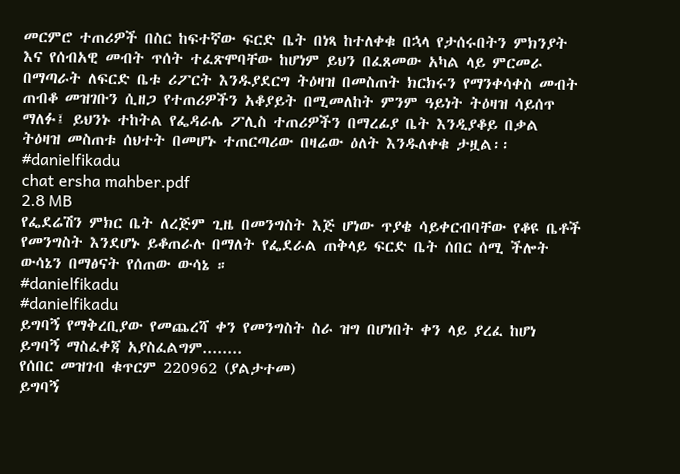መርምሮ ተጠሪዎች በስር ከፍተኛው ፍርድ ቤት በነጻ ከተለቀቁ በኋላ የታሰሩበትን ምክንያት እና የሰብአዊ መብት ጥሰት ተፈጽሞባቸው ከሆነም ይህን በፈጸመው አካል ላይ ምርመራ በማጣራት ለፍርድ ቤቱ ሪፖርት እንዱያደርግ ትዕዛዝ በመስጠት ክርክሩን የማንቀሳቀስ መብት ጠብቆ መዝገቡን ሲዘጋ የተጠሪዎችን አቆያይት በሚመለከት ምንም ዓይነት ትዕዛዝ ሳይሰጥ ማለፉ፤ ይህንኑ ተከትል የፌዳራሌ ፖሊስ ተጠሪዎችን በማረፊያ ቤት እንዲያቆይ በቃል ትዕዛዝ መስጠቱ ሰህተት በመሆኑ ተጠርጣሪው በዛሬው ዕለት እንዱለቀቁ ታዟል፡፡ #danielfikadu
chat ersha mahber.pdf
2.8 MB
የፌደሬሽን ምክር ቤት ለረጅም ጊዜ በመንግስት እጅ ሆነው ጥያቄ ሳይቀርብባቸው የቆዩ ቤቶች የመንግስት እንደሆኑ ይቆጠራሉ በማለት የፌደራል ጠቅላይ ፍርድ ቤት ሰበር ሰሚ ችሎት ውሳኔን በማፅናት የሰጠው ውሳኔ ።
#danielfikadu
#danielfikadu
ይግባኝ የማቅረቢያው የመጨረሻ ቀን የመንግስት ስራ ዝግ በሆነበት ቀን ላይ ያረፈ ከሆነ ይግባኝ ማስፈቀጃ አያስፈልግም........
የሰበር መዝገብ ቁጥርም 220962 (ያልታተመ)
ይግባኝ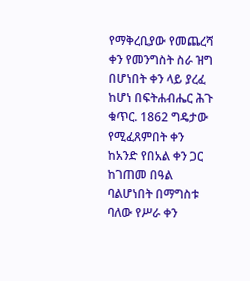የማቅረቢያው የመጨረሻ ቀን የመንግስት ስራ ዝግ በሆነበት ቀን ላይ ያረፈ ከሆነ በፍትሐብሔር ሕጉ ቁጥር. 1862 ግዴታው የሚፈጸምበት ቀን ከአንድ የበአል ቀን ጋር ከገጠመ በዓል ባልሆነበት በማግስቱ ባለው የሥራ ቀን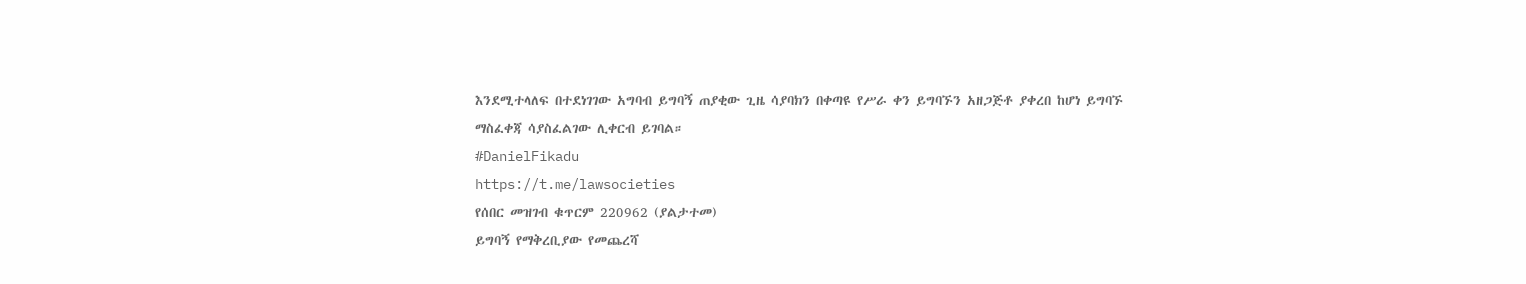እንደሚተላለፍ በተደነገገው አግባብ ይግባኝ ጠያቂው ጊዜ ሳያባክን በቀጣዩ የሥራ ቀን ይግባኙን አዘጋጅቶ ያቀረበ ከሆነ ይግባኙ ማስፈቀጃ ሳያስፈልገው ሊቀርብ ይገባል።
#DanielFikadu
https://t.me/lawsocieties
የሰበር መዝገብ ቁጥርም 220962 (ያልታተመ)
ይግባኝ የማቅረቢያው የመጨረሻ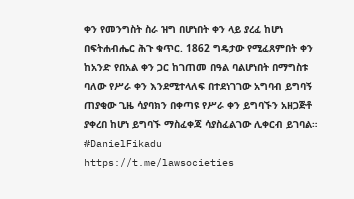ቀን የመንግስት ስራ ዝግ በሆነበት ቀን ላይ ያረፈ ከሆነ በፍትሐብሔር ሕጉ ቁጥር. 1862 ግዴታው የሚፈጸምበት ቀን ከአንድ የበአል ቀን ጋር ከገጠመ በዓል ባልሆነበት በማግስቱ ባለው የሥራ ቀን እንደሚተላለፍ በተደነገገው አግባብ ይግባኝ ጠያቂው ጊዜ ሳያባክን በቀጣዩ የሥራ ቀን ይግባኙን አዘጋጅቶ ያቀረበ ከሆነ ይግባኙ ማስፈቀጃ ሳያስፈልገው ሊቀርብ ይገባል።
#DanielFikadu
https://t.me/lawsocieties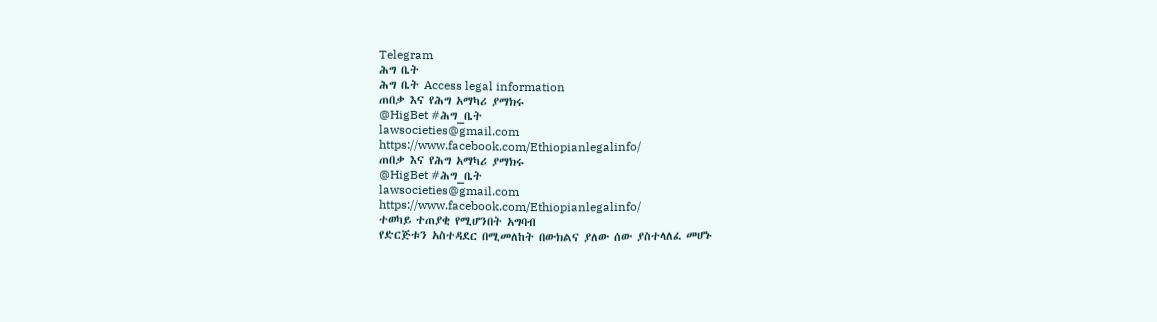Telegram
ሕግ ቤት
ሕግ ቤት Access legal information
ጠበቃ እና የሕግ አማካሪ ያማክሩ
@HigBet #ሕግ_ቤት
lawsocieties@gmail.com
https://www.facebook.com/Ethiopianlegalinfo/
ጠበቃ እና የሕግ አማካሪ ያማክሩ
@HigBet #ሕግ_ቤት
lawsocieties@gmail.com
https://www.facebook.com/Ethiopianlegalinfo/
ተወካይ ተጠያቂ የሚሆንበት አግባብ
የድርጅቱን አስተዳደር በሚመለከት በውክልና ያለው ሰው ያስተላለፈ መሆኑ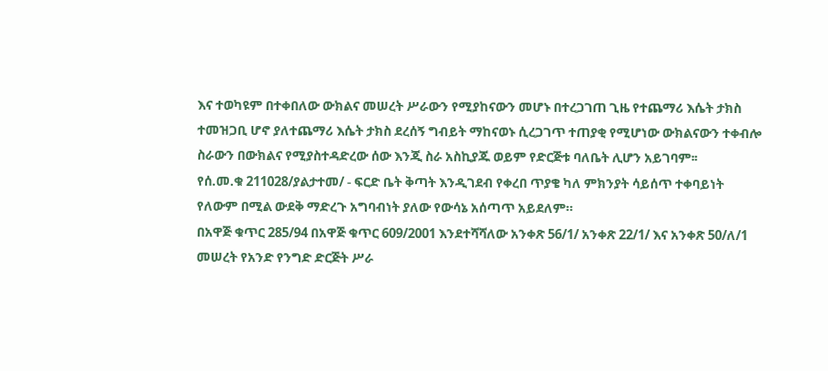እና ተወካዩም በተቀበለው ውክልና መሠረት ሥራውን የሚያከናውን መሆኑ በተረጋገጠ ጊዜ የተጨማሪ እሴት ታክስ ተመዝጋቢ ሆኖ ያለተጨማሪ እሴት ታክስ ደረሰኝ ግብይት ማከናወኑ ሲረጋገጥ ተጠያቂ የሚሆነው ውክልናውን ተቀብሎ ስራውን በውክልና የሚያስተዳድረው ሰው እንጂ ስራ አስኪያጁ ወይም የድርጅቱ ባለቤት ሊሆን አይገባም፡፡
የሰ.መ.ቁ 211028/ያልታተመ/ - ፍርድ ቤት ቅጣት እንዲገደብ የቀረበ ጥያቄ ካለ ምክንያት ሳይሰጥ ተቀባይነት የለውም በሚል ውደቅ ማድረጉ አግባብነት ያለው የውሳኔ አሰጣጥ አይደለም።
በአዋጅ ቁጥር 285/94 በአዋጅ ቁጥር 609/2001 እንደተሻሻለው አንቀጽ 56/1/ አንቀጽ 22/1/ እና አንቀጽ 50/ለ/1 መሠረት የአንድ የንግድ ድርጅት ሥራ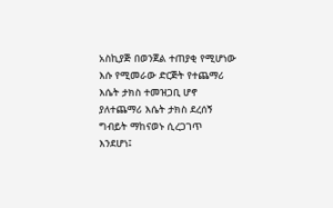አስኪያጅ በወንጀል ተጠያቂ የሚሆነው እሱ የሚመራው ድርጅት የተጨማሪ እሴት ታክስ ተመዝጋቢ ሆኖ ያለተጨማሪ እሴት ታክስ ደረሰኝ ግብይት ማከናወኑ ሲረጋገጥ እንደሆነ፤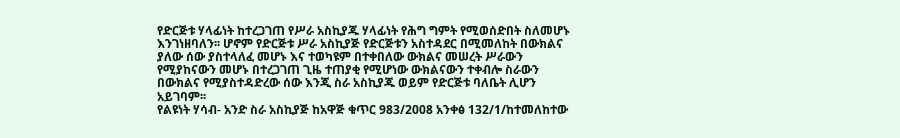የድርጅቱ ሃላፊነት ከተረጋገጠ የሥራ አስኪያጁ ሃላፊነት የሕግ ግምት የሚወሰድበት ስለመሆኑ እንገነዘባለን፡፡ ሆኖም የድርጅቱ ሥራ አስኪያጅ የድርጅቱን አስተዳደር በሚመለከት በውክልና ያለው ሰው ያስተላለፈ መሆኑ እና ተወካዩም በተቀበለው ውክልና መሠረት ሥራውን የሚያከናውን መሆኑ በተረጋገጠ ጊዜ ተጠያቂ የሚሆነው ውክልናውን ተቀብሎ ስራውን በውክልና የሚያስተዳድረው ሰው እንጂ ስራ አስኪያጁ ወይም የድርጅቱ ባለቤት ሊሆን አይገባም፡፡
የልዩነት ሃሳብ- አንድ ስራ አስኪያጅ ከአዋጅ ቁጥር 983/2008 አንቀፅ 132/1/ከተመለከተው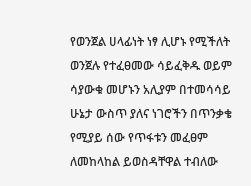የወንጀል ሀላፊነት ነፃ ሊሆኑ የሚችለት ወንጀሉ የተፈፀመው ሳይፈቅዱ ወይም ሳያውቁ መሆኑን አሊያም በተመሳሳይ ሁኔታ ውስጥ ያለና ነገሮችን በጥንቃቄ የሚያይ ሰው የጥፋቱን መፈፀም ለመከላከል ይወስዳቸዋል ተብለው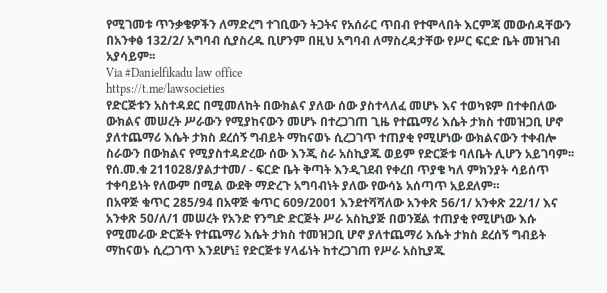የሚገመቱ ጥንቃቄዎችን ለማድረግ ተገቢውን ትጋትና የአሰራር ጥበብ የተሞላበት እርምጃ መውሰዳቸውን በአንቀፅ 132/2/ አግባብ ሲያስረዱ ቢሆንም በዚህ አግባብ ለማስረዳታቸው የሥር ፍርድ ቤት መዝገብ አያሳይም፡፡
Via #Danielfikadu law office
https://t.me/lawsocieties
የድርጅቱን አስተዳደር በሚመለከት በውክልና ያለው ሰው ያስተላለፈ መሆኑ እና ተወካዩም በተቀበለው ውክልና መሠረት ሥራውን የሚያከናውን መሆኑ በተረጋገጠ ጊዜ የተጨማሪ እሴት ታክስ ተመዝጋቢ ሆኖ ያለተጨማሪ እሴት ታክስ ደረሰኝ ግብይት ማከናወኑ ሲረጋገጥ ተጠያቂ የሚሆነው ውክልናውን ተቀብሎ ስራውን በውክልና የሚያስተዳድረው ሰው እንጂ ስራ አስኪያጁ ወይም የድርጅቱ ባለቤት ሊሆን አይገባም፡፡
የሰ.መ.ቁ 211028/ያልታተመ/ - ፍርድ ቤት ቅጣት እንዲገደብ የቀረበ ጥያቄ ካለ ምክንያት ሳይሰጥ ተቀባይነት የለውም በሚል ውደቅ ማድረጉ አግባብነት ያለው የውሳኔ አሰጣጥ አይደለም።
በአዋጅ ቁጥር 285/94 በአዋጅ ቁጥር 609/2001 እንደተሻሻለው አንቀጽ 56/1/ አንቀጽ 22/1/ እና አንቀጽ 50/ለ/1 መሠረት የአንድ የንግድ ድርጅት ሥራ አስኪያጅ በወንጀል ተጠያቂ የሚሆነው እሱ የሚመራው ድርጅት የተጨማሪ እሴት ታክስ ተመዝጋቢ ሆኖ ያለተጨማሪ እሴት ታክስ ደረሰኝ ግብይት ማከናወኑ ሲረጋገጥ እንደሆነ፤ የድርጅቱ ሃላፊነት ከተረጋገጠ የሥራ አስኪያጁ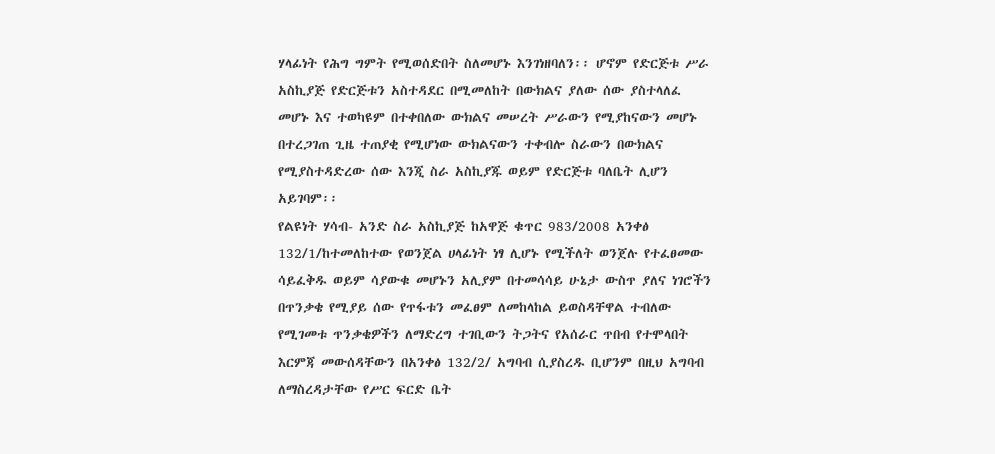ሃላፊነት የሕግ ግምት የሚወሰድበት ስለመሆኑ እንገነዘባለን፡፡ ሆኖም የድርጅቱ ሥራ አስኪያጅ የድርጅቱን አስተዳደር በሚመለከት በውክልና ያለው ሰው ያስተላለፈ መሆኑ እና ተወካዩም በተቀበለው ውክልና መሠረት ሥራውን የሚያከናውን መሆኑ በተረጋገጠ ጊዜ ተጠያቂ የሚሆነው ውክልናውን ተቀብሎ ስራውን በውክልና የሚያስተዳድረው ሰው እንጂ ስራ አስኪያጁ ወይም የድርጅቱ ባለቤት ሊሆን አይገባም፡፡
የልዩነት ሃሳብ- አንድ ስራ አስኪያጅ ከአዋጅ ቁጥር 983/2008 አንቀፅ 132/1/ከተመለከተው የወንጀል ሀላፊነት ነፃ ሊሆኑ የሚችለት ወንጀሉ የተፈፀመው ሳይፈቅዱ ወይም ሳያውቁ መሆኑን አሊያም በተመሳሳይ ሁኔታ ውስጥ ያለና ነገሮችን በጥንቃቄ የሚያይ ሰው የጥፋቱን መፈፀም ለመከላከል ይወስዳቸዋል ተብለው የሚገመቱ ጥንቃቄዎችን ለማድረግ ተገቢውን ትጋትና የአሰራር ጥበብ የተሞላበት እርምጃ መውሰዳቸውን በአንቀፅ 132/2/ አግባብ ሲያስረዱ ቢሆንም በዚህ አግባብ ለማስረዳታቸው የሥር ፍርድ ቤት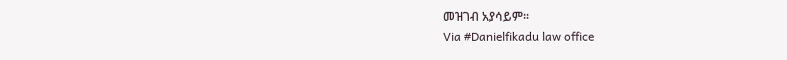መዝገብ አያሳይም፡፡
Via #Danielfikadu law office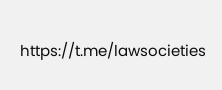https://t.me/lawsocieties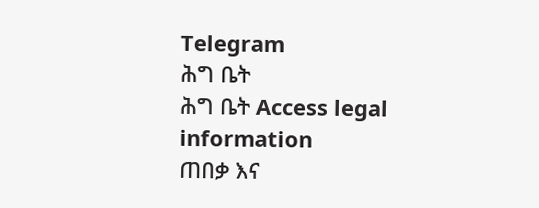Telegram
ሕግ ቤት
ሕግ ቤት Access legal information
ጠበቃ እና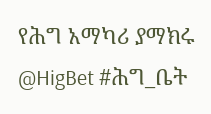የሕግ አማካሪ ያማክሩ
@HigBet #ሕግ_ቤት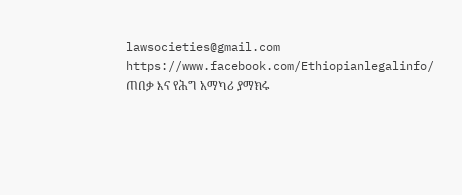lawsocieties@gmail.com
https://www.facebook.com/Ethiopianlegalinfo/
ጠበቃ እና የሕግ አማካሪ ያማክሩ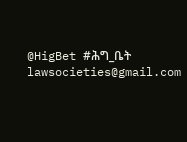@HigBet #ሕግ_ቤት
lawsocieties@gmail.com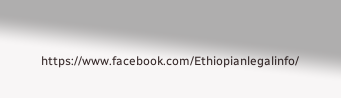https://www.facebook.com/Ethiopianlegalinfo/